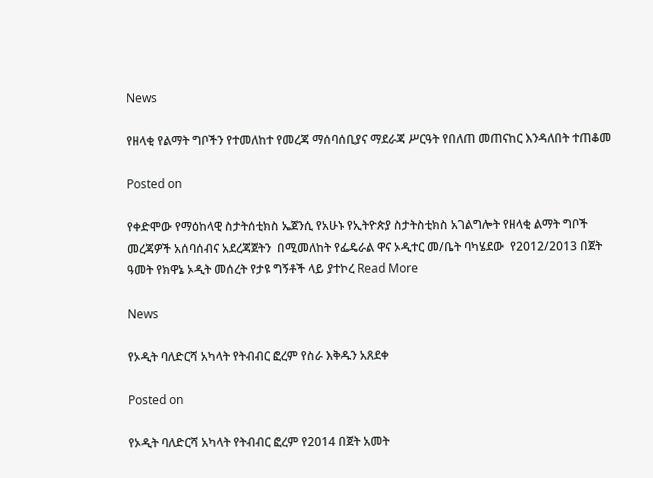News

የዘላቂ የልማት ግቦችን የተመለከተ የመረጃ ማሰባሰቢያና ማደራጃ ሥርዓት የበለጠ መጠናከር እንዳለበት ተጠቆመ

Posted on

የቀድሞው የማዕከላዊ ስታትሰቲክስ ኤጀንሲ የአሁኑ የኢትዮጵያ ስታትስቲክስ አገልግሎት የዘላቂ ልማት ግቦች መረጃዎች አሰባሰብና አደረጃጀትን  በሚመለከት የፌዴራል ዋና ኦዲተር መ/ቤት ባካሄደው  የ2012/2013 በጀት ዓመት የክዋኔ ኦዲት መሰረት የታዩ ግኝቶች ላይ ያተኮረ Read More

News

የኦዲት ባለድርሻ አካላት የትብብር ፎረም የስራ እቅዱን አጸደቀ

Posted on

የኦዲት ባለድርሻ አካላት የትብብር ፎረም የ2014 በጀት አመት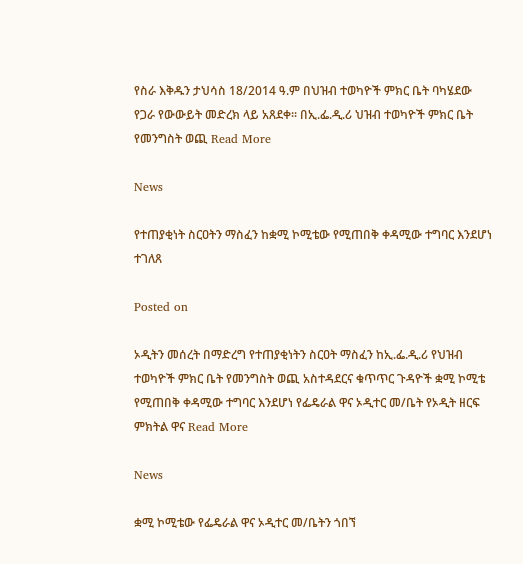የስራ እቅዱን ታህሳስ 18/2014 ዓ.ም በህዝብ ተወካዮች ምክር ቤት ባካሄደው የጋራ የውውይት መድረክ ላይ አጸደቀ፡፡ በኢ.ፌ.ዲ.ሪ ህዝብ ተወካዮች ምክር ቤት የመንግስት ወጪ Read More

News

የተጠያቂነት ስርዐትን ማስፈን ከቋሚ ኮሚቴው የሚጠበቅ ቀዳሚው ተግባር እንደሆነ ተገለጸ

Posted on

ኦዲትን መሰረት በማድረግ የተጠያቂነትን ስርዐት ማስፈን ከኢ.ፌ.ዲ.ሪ የህዝብ ተወካዮች ምክር ቤት የመንግስት ወጪ አስተዳደርና ቁጥጥር ጉዳዮች ቋሚ ኮሚቴ የሚጠበቅ ቀዳሚው ተግባር እንደሆነ የፌዴራል ዋና ኦዲተር መ/ቤት የኦዲት ዘርፍ ምክትል ዋና Read More

News

ቋሚ ኮሚቴው የፌዴራል ዋና ኦዲተር መ/ቤትን ጎበኘ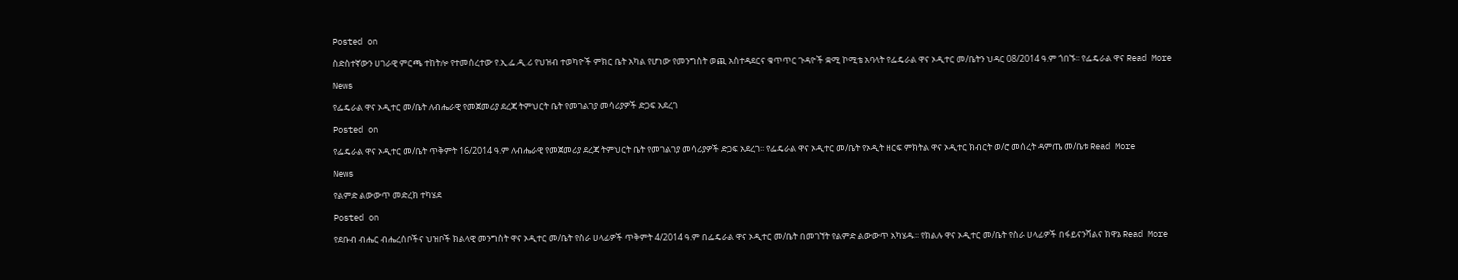Posted on

ስድስተኛውን ሀገራዊ ምርጫ ተከትሎ የተመሰረተው የ.ኢ.ፌ.ዲ.ሪ የህዝብ ተወካዮች ምክር ቤት አካል የሆነው የመንግስት ወጪ አስተዳደርና ቁጥጥር ጉዳዮች ቋሚ ኮሚቴ አባላት የፌዴራል ዋና ኦዲተር መ/ቤትን ህዳር 08/2014 ዓ.ም ጎበኙ፡፡ የፌዴራል ዋና Read More

News

የፌዴራል ዋና ኦዲተር መ/ቤት ለብሔራዊ የመጀመሪያ ደረጃ ትምህርት ቤት የመገልገያ መሳሪያዎች ድጋፍ አደረገ

Posted on

የፌዴራል ዋና ኦዲተር መ/ቤት ጥቅምት 16/2014 ዓ.ም ለብሔራዊ የመጀመሪያ ደረጃ ትምህርት ቤት የመገልገያ መሳሪያዎች ድጋፍ አደረገ፡፡ የፌዴራል ዋና ኦዲተር መ/ቤት የኦዲት ዘርፍ ምክትል ዋና ኦዲተር ክብርት ወ/ሮ መሰረት ዳምጤ መ/ቤቱ Read More

News

የልምድ ልውውጥ መድረክ ተካሄደ

Posted on

የደቡብ ብሔር ብሔረሰቦችና ህዝቦች ክልላዊ መንግስት ዋና ኦዲተር መ/ቤት የስራ ሀላፊዎች ጥቅምት 4/2014 ዓ.ም በፌዴራል ዋና ኦዲተር መ/ቤት በመገኘት የልምድ ልውውጥ አካሄዱ፡፡ የክልሉ ዋና ኦዲተር መ/ቤት የስራ ሀላፊዎች በፋይናንሻልና ክዋኔ Read More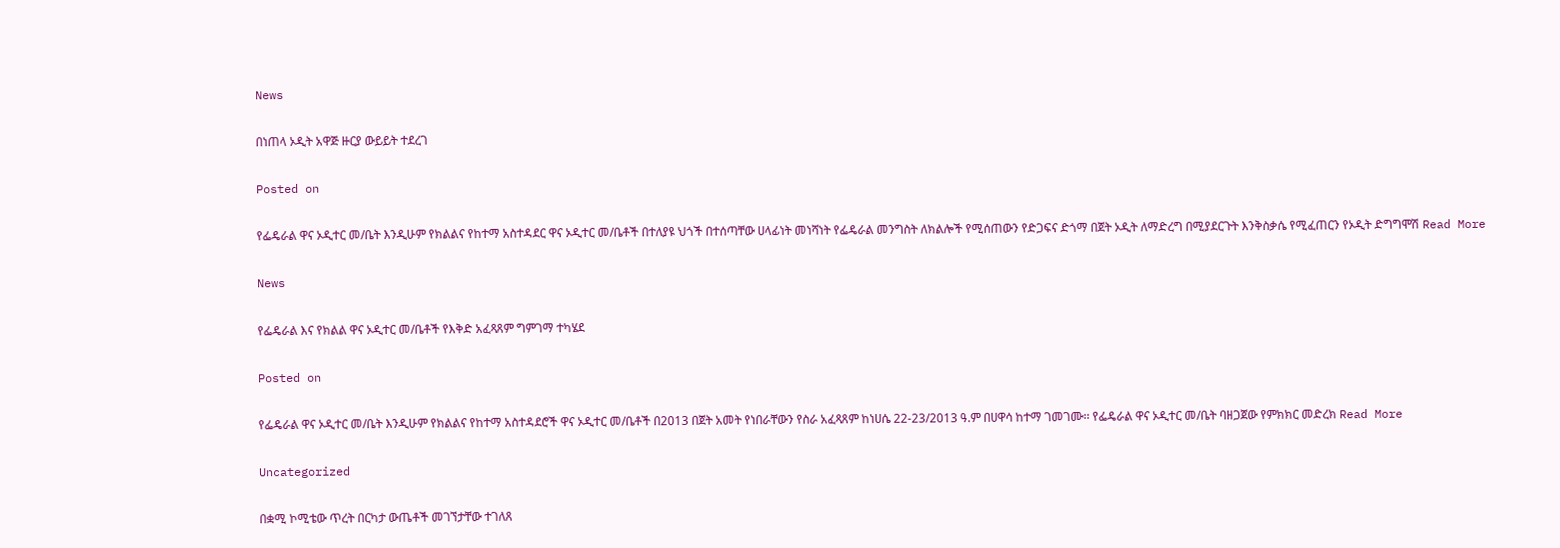News

በነጠላ ኦዲት አዋጅ ዙርያ ውይይት ተደረገ

Posted on

የፌዴራል ዋና ኦዲተር መ/ቤት እንዲሁም የክልልና የከተማ አስተዳደር ዋና ኦዲተር መ/ቤቶች በተለያዩ ህጎች በተሰጣቸው ሀላፊነት መነሻነት የፌዴራል መንግስት ለክልሎች የሚሰጠውን የድጋፍና ድጎማ በጀት ኦዲት ለማድረግ በሚያደርጉት እንቅስቃሴ የሚፈጠርን የኦዲት ድግግሞሽ Read More

News

የፌዴራል እና የክልል ዋና ኦዲተር መ/ቤቶች የእቅድ አፈጻጸም ግምገማ ተካሄደ

Posted on

የፌዴራል ዋና ኦዲተር መ/ቤት እንዲሁም የክልልና የከተማ አስተዳደሮች ዋና ኦዲተር መ/ቤቶች በ2013 በጀት አመት የነበራቸውን የስራ አፈጻጸም ከነሀሴ 22-23/2013 ዓ.ም በሀዋሳ ከተማ ገመገሙ፡፡ የፌዴራል ዋና ኦዲተር መ/ቤት ባዘጋጀው የምክክር መድረክ Read More

Uncategorized

በቋሚ ኮሚቴው ጥረት በርካታ ውጤቶች መገኘታቸው ተገለጸ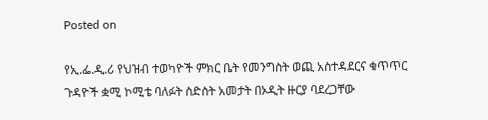Posted on

የኢ.ፌ.ዲ.ሪ የህዝብ ተወካዮች ምክር ቤት የመንግስት ወጪ አስተዳደርና ቁጥጥር ጉዳዮች ቋሚ ኮሚቴ ባለፉት ስድስት አመታት በኦዲት ዙርያ ባደረጋቸው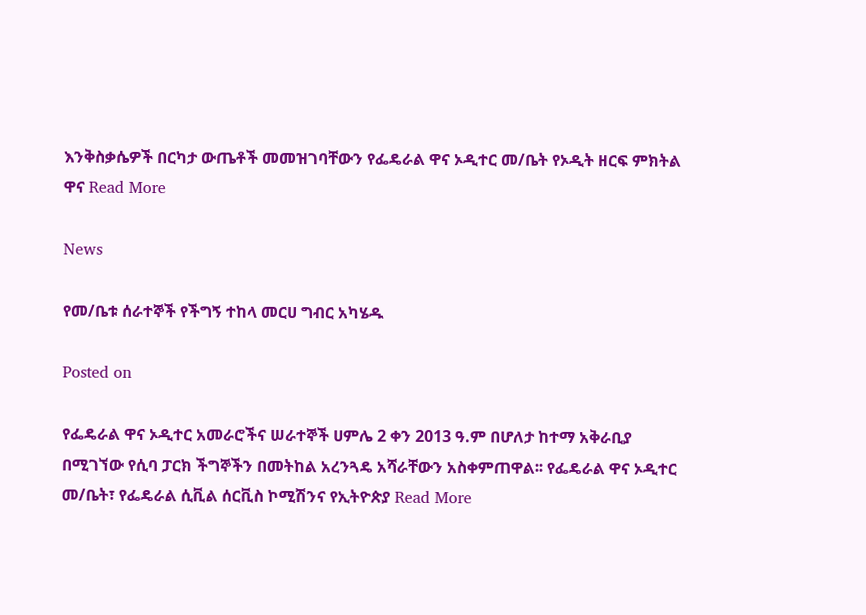እንቅስቃሴዎች በርካታ ውጤቶች መመዝገባቸውን የፌዴራል ዋና ኦዲተር መ/ቤት የኦዲት ዘርፍ ምክትል ዋና Read More

News

የመ/ቤቱ ሰራተኞች የችግኝ ተከላ መርሀ ግብር አካሄዱ

Posted on

የፌዴራል ዋና ኦዲተር አመራሮችና ሠራተኞች ሀምሌ 2 ቀን 2013 ዓ.ም በሆለታ ከተማ አቅራቢያ በሚገኘው የሲባ ፓርክ ችግኞችን በመትከል አረንጓዴ አሻራቸውን አስቀምጠዋል፡፡ የፌዴራል ዋና ኦዲተር መ/ቤት፣ የፌዴራል ሲቪል ሰርቪስ ኮሚሽንና የኢትዮጵያ Read More